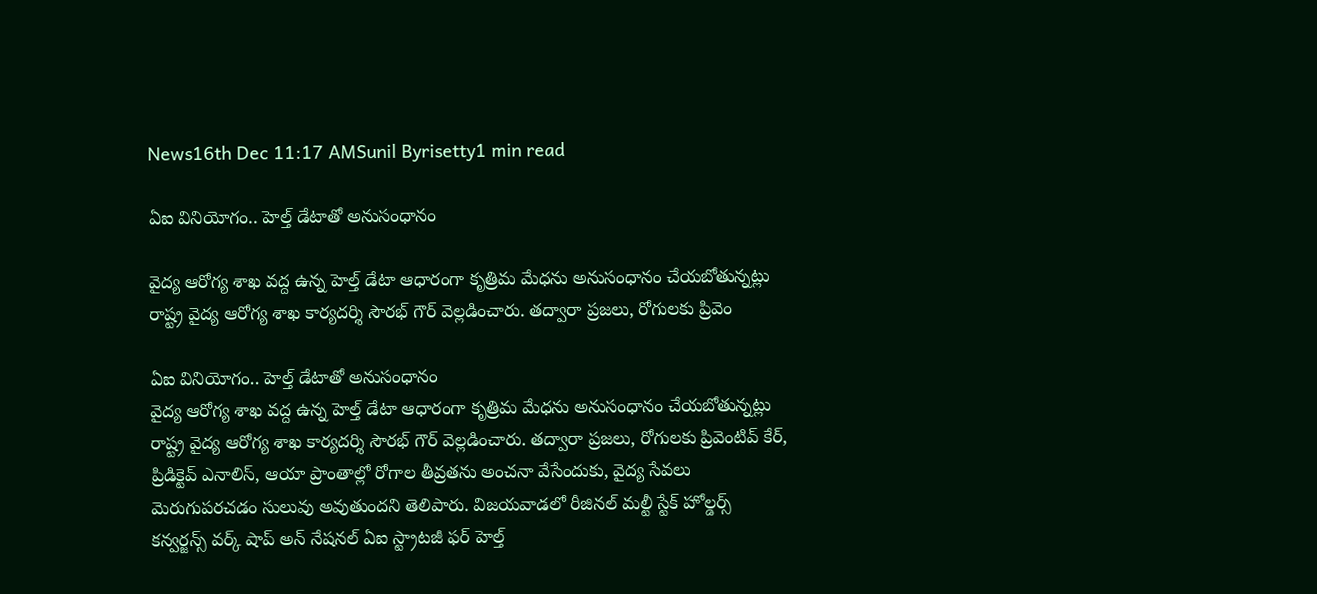News16th Dec 11:17 AMSunil Byrisetty1 min read

ఏఐ వినియోగం.. హెల్త్ డేటాతో అనుసంధానం

వైద్య ఆరోగ్య శాఖ వ‌ద్ద ఉన్న హెల్త్ డేటా ఆధారంగా కృత్రిమ మేధ‌ను అనుసంధానం చేయబోతున్నట్లు రాష్ట్ర వైద్య ఆరోగ్య శాఖ కార్యదర్శి సౌరభ్ గౌర్ వెల్లడించారు. తద్వారా ప్రజలు, రోగులకు ప్రివెం

ఏఐ వినియోగం.. హెల్త్ డేటాతో అనుసంధానం
వైద్య ఆరోగ్య శాఖ వ‌ద్ద ఉన్న హెల్త్ డేటా ఆధారంగా కృత్రిమ మేధ‌ను అనుసంధానం చేయబోతున్నట్లు రాష్ట్ర వైద్య ఆరోగ్య శాఖ కార్యదర్శి సౌరభ్ గౌర్ వెల్లడించారు. తద్వారా ప్రజలు, రోగులకు ప్రివెంటివ్‌ కేర్, ప్రిడిక్టెవ్ ఎనాలిస్, ఆయా ప్రాంతాల్లో రోగాల తీవ్రతను అంచనా వేసేందుకు, వైద్య సేవలు మెరుగుపరచడం సులువు అవుతుందని తెలిపారు. విజయవాడలో రీజినల్ మల్టీ స్టేక్‌ హోల్డర్స్‌ కన్వర్జన్స్ వర్క్ షాప్‌ అన్ నేషనల్ ఏఐ స్ట్రాటజీ ఫర్ హెల్త్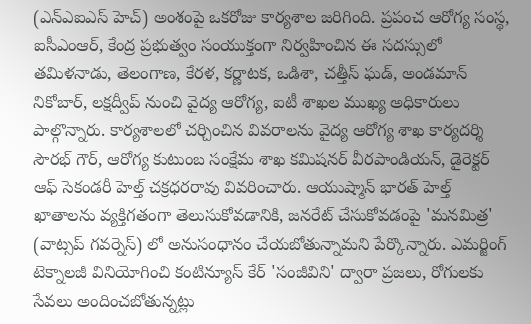(ఎన్ఎఐఎస్ హెచ్) అంశంపై ఒకరోజు కార్యశాల జరిగింది. ప్రపంచ ఆరోగ్య సంస్థ‌, ఐసీఎంఆర్, కేంద్ర ప్రభుత్వం సంయుక్తంగా నిర్వహించిన ఈ సదస్సులో తమిళనాడు, తెలంగాణ, కేరళ, కర్ణాటక, ఒడిశా, చత్తీస్ ఘడ్, అండమాన్ నికోబార్, లక్షద్వీప్ నుంచి వైద్య ఆరోగ్య, ఐటీ శాఖల ముఖ్య అధికారులు పాల్గొన్నారు. కార్యశాలలో చర్చించిన వివరాలను వైద్య ఆరోగ్య శాఖ కార్యదర్శి సౌరభ్ గౌర్, ఆరోగ్య కుటుంబ సంక్షేమ శాఖ కమిషనర్ వీరపాండియన్, డైరెక్టర్ ఆఫ్ సెకండరీ హెల్త్ చక్రధరరావు వివరించారు. ఆయుష్మాన్ భారత్ హెల్త్ ఖాతాలను వ్యక్తిగతంగా తెలుసుకోవడానికి, జనరేట్‌ చేసుకోవడంపై 'మనమిత్ర' (వాట్సప్ గవర్నెస్) లో అనుసంధానం చేయబోతున్నామని పేర్కొన్నారు. ఎమర్జింగ్ టెక్నాలజీ వినియోగించి కంటిన్యూస్ కేర్ 'సంజీవిని' ద్వారా ప్రజలు, రోగులకు సేవలు అందించబోతున్నట్లు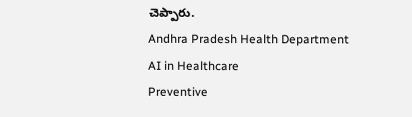చెప్పారు.
Andhra Pradesh Health Department
AI in Healthcare
Preventive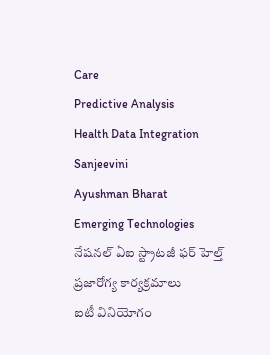Care
Predictive Analysis
Health Data Integration
Sanjeevini
Ayushman Bharat
Emerging Technologies
నేషనల్ ఏఐ స్ట్రాటజీ ఫర్ హెల్త్
ప్రజారోగ్య కార్యక్రమాలు
ఐటీ వినియోగం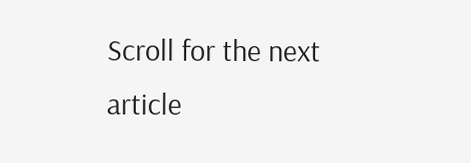Scroll for the next article